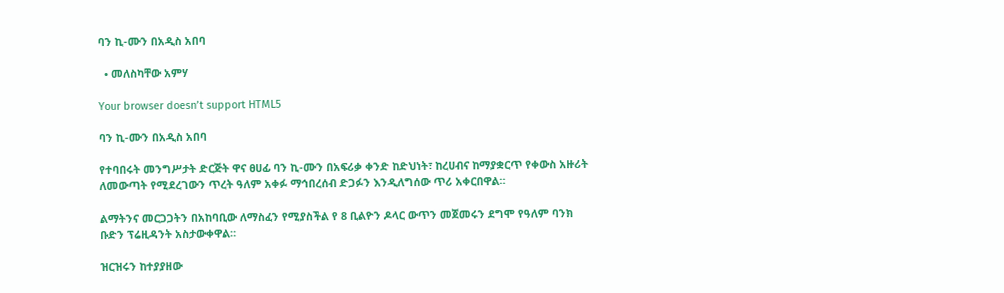ባን ኪ-ሙን በአዲስ አበባ

  • መለስካቸው አምሃ

Your browser doesn’t support HTML5

ባን ኪ-ሙን በአዲስ አበባ

የተባበሩት መንግሥታት ድርጅት ዋና ፀሀፊ ባን ኪ-ሙን በአፍሪቃ ቀንድ ከድህነት፣ ከረሀብና ከማያቋርጥ የቀውስ አዙሪት ለመውጣት የሚደረገውን ጥረት ዓለም አቀፉ ማኅበረሰብ ድጋፉን እንዲለግሰው ጥሪ አቀርበዋል።

ልማትንና መርጋጋትን በአከባቢው ለማስፈን የሚያስችል የ 8 ቢልዮን ዶላር ውጥን መጀመሩን ደግሞ የዓለም ባንክ ቡድን ፕሬዚዳንት አስታውቀዋል።

ዝርዝሩን ከተያያዘው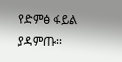የድምፅ ፋይል ያዳምጡ፡፡